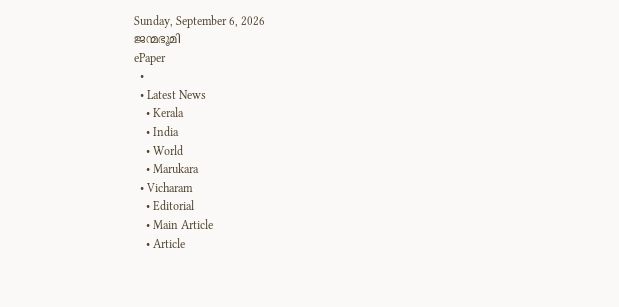Sunday, September 6, 2026
ജന്മഭൂമി
ePaper
  •
  • Latest News
    • Kerala
    • India
    • World
    • Marukara
  • Vicharam
    • Editorial
    • Main Article
    • Article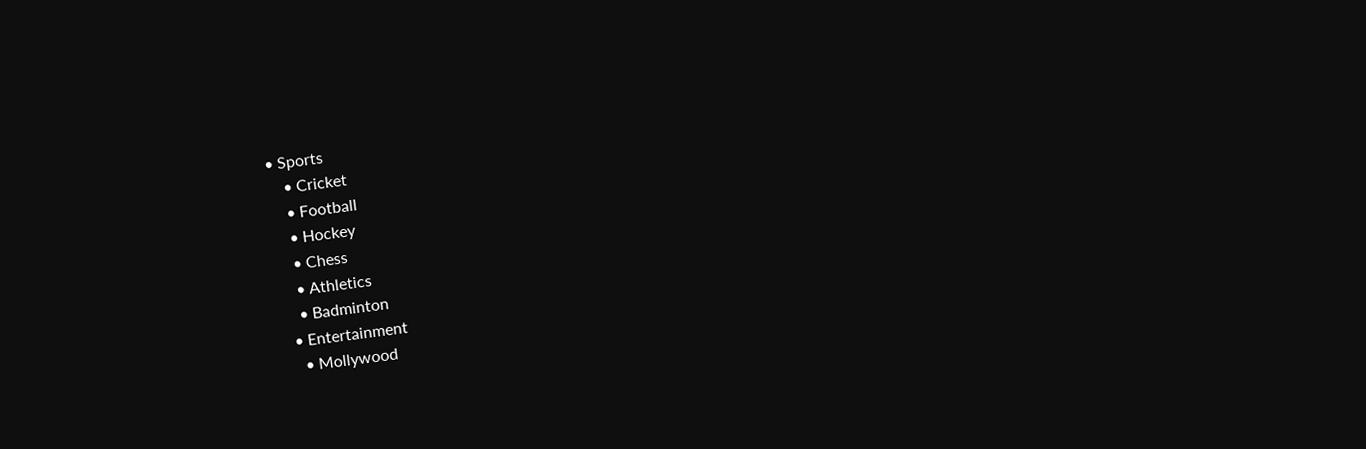• Sports
    • Cricket
    • Football
    • Hockey
    • Chess
    • Athletics
    • Badminton
  • Entertainment
    • Mollywood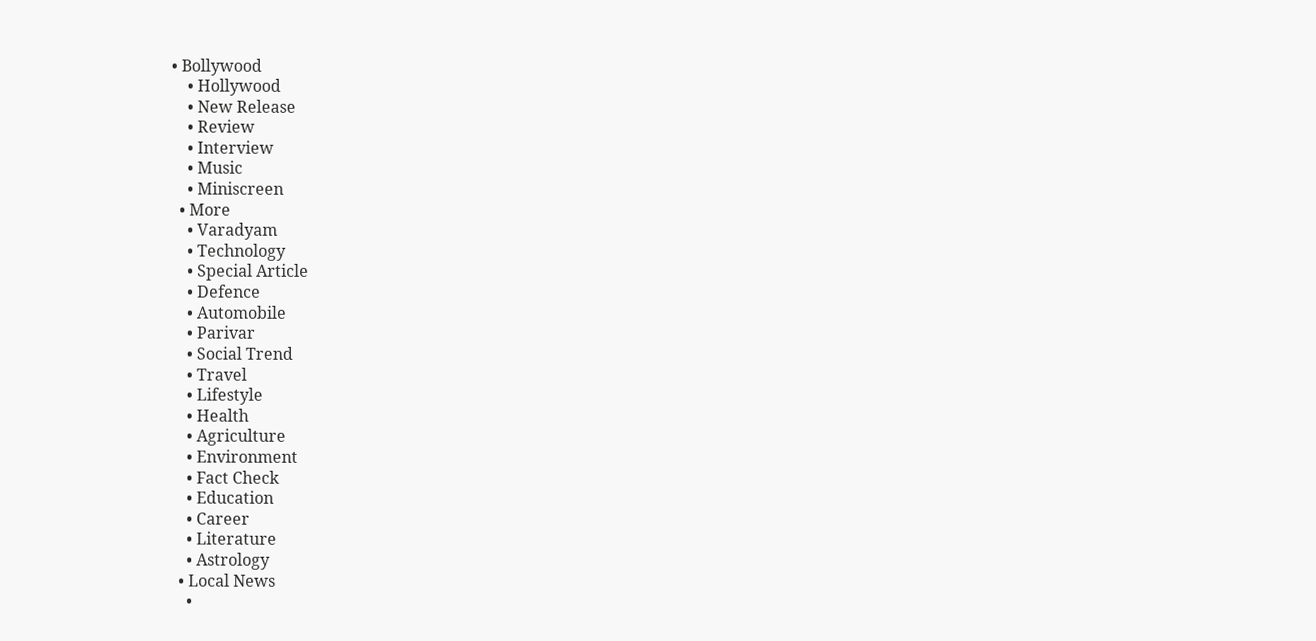• Bollywood
    • Hollywood
    • New Release
    • Review
    • Interview
    • Music
    • Miniscreen
  • More
    • Varadyam
    • Technology
    • Special Article
    • Defence
    • Automobile
    • Parivar
    • Social Trend
    • Travel
    • Lifestyle
    • Health
    • Agriculture
    • Environment
    • Fact Check
    • Education
    • Career
    • Literature
    • Astrology
  • Local News
    •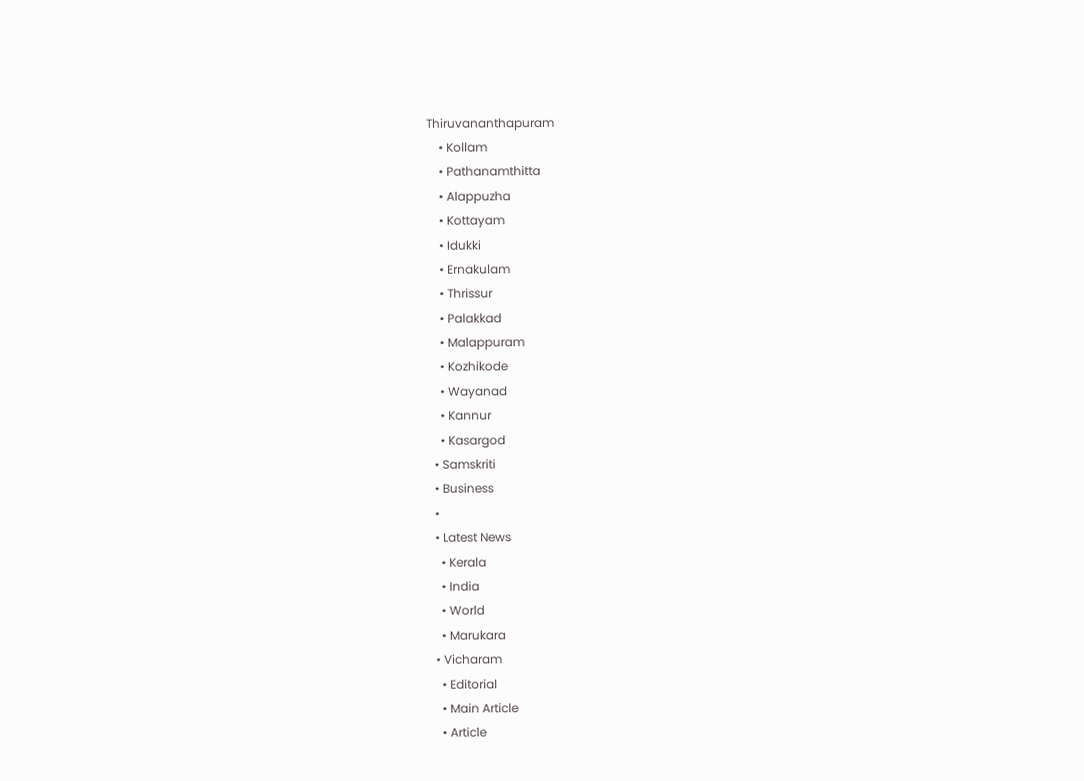Thiruvananthapuram
    • Kollam
    • Pathanamthitta
    • Alappuzha
    • Kottayam
    • Idukki
    • Ernakulam
    • Thrissur
    • Palakkad
    • Malappuram
    • Kozhikode
    • Wayanad
    • Kannur
    • Kasargod
  • Samskriti
  • Business
  •
  • Latest News
    • Kerala
    • India
    • World
    • Marukara
  • Vicharam
    • Editorial
    • Main Article
    • Article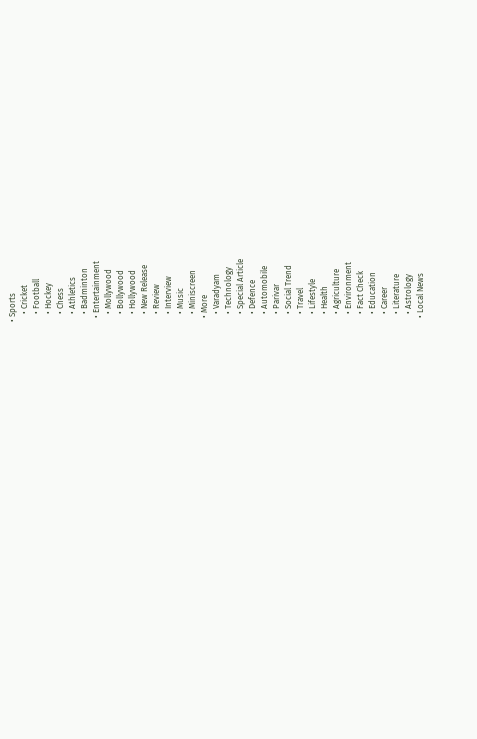• Sports
    • Cricket
    • Football
    • Hockey
    • Chess
    • Athletics
    • Badminton
  • Entertainment
    • Mollywood
    • Bollywood
    • Hollywood
    • New Release
    • Review
    • Interview
    • Music
    • Miniscreen
  • More
    • Varadyam
    • Technology
    • Special Article
    • Defence
    • Automobile
    • Parivar
    • Social Trend
    • Travel
    • Lifestyle
    • Health
    • Agriculture
    • Environment
    • Fact Check
    • Education
    • Career
    • Literature
    • Astrology
  • Local News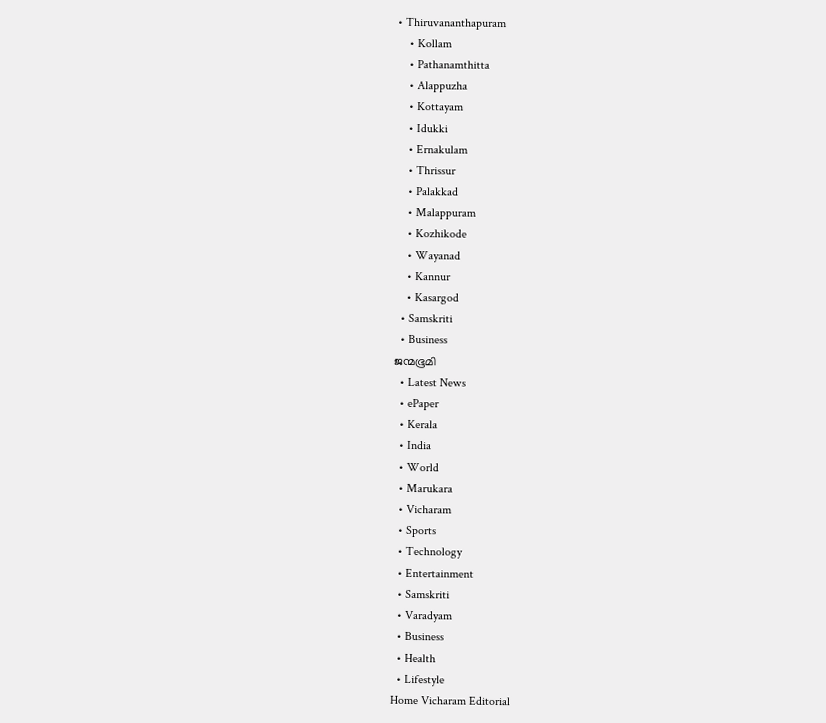• Thiruvananthapuram
    • Kollam
    • Pathanamthitta
    • Alappuzha
    • Kottayam
    • Idukki
    • Ernakulam
    • Thrissur
    • Palakkad
    • Malappuram
    • Kozhikode
    • Wayanad
    • Kannur
    • Kasargod
  • Samskriti
  • Business
ജന്മഭൂമി
  • Latest News
  • ePaper
  • Kerala
  • India
  • World
  • Marukara
  • Vicharam
  • Sports
  • Technology
  • Entertainment
  • Samskriti
  • Varadyam
  • Business
  • Health
  • Lifestyle
Home Vicharam Editorial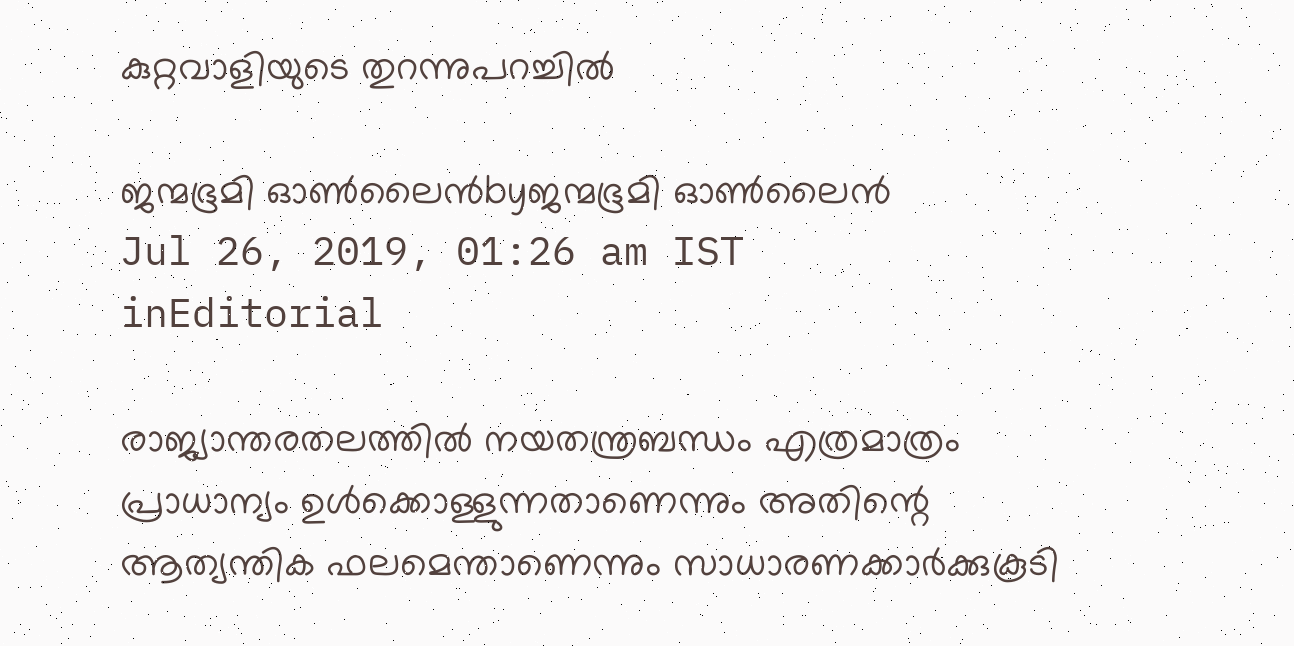കുറ്റവാളിയുടെ തുറന്നുപറച്ചില്‍

ജന്മഭൂമി ഓണ്‍ലൈന്‍byജന്മഭൂമി ഓണ്‍ലൈന്‍
Jul 26, 2019, 01:26 am IST
inEditorial

രാജ്യാന്തരതലത്തില്‍ നയതന്ത്രബന്ധം എത്രമാത്രം പ്രാധാന്യം ഉള്‍ക്കൊള്ളുന്നതാണെന്നും അതിന്റെ ആത്യന്തിക ഫലമെന്താണെന്നും സാധാരണക്കാര്‍ക്കുകൂടി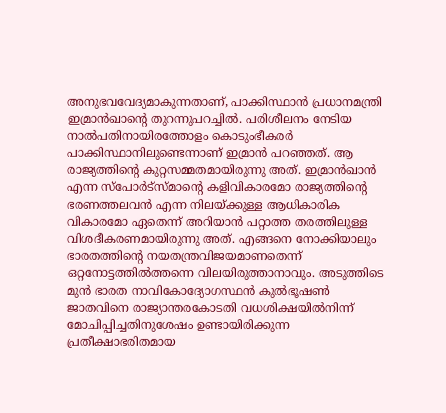അനുഭവവേദ്യമാകുന്നതാണ്, പാക്കിസ്ഥാന്‍ പ്രധാനമന്ത്രി ഇമ്രാന്‍ഖാന്റെ തുറന്നുപറച്ചില്‍. പരിശീലനം നേടിയ നാല്‍പതിനായിരത്തോളം കൊടുംഭീകരര്‍ പാക്കിസ്ഥാനിലുണ്ടെന്നാണ് ഇമ്രാന്‍ പറഞ്ഞത്. ആ രാജ്യത്തിന്റെ കുറ്റസമ്മതമായിരുന്നു അത്. ഇമ്രാന്‍ഖാന്‍ എന്ന സ്‌പോര്‍ട്‌സ്മാന്റെ കളിവികാരമോ രാജ്യത്തിന്റെ ഭരണത്തലവന്‍ എന്ന നിലയ്‌ക്കുള്ള ആധികാരിക വികാരമോ ഏതെന്ന് അറിയാന്‍ പറ്റാത്ത തരത്തിലുള്ള വിശദീകരണമായിരുന്നു അത്. എങ്ങനെ നോക്കിയാലും ഭാരതത്തിന്റെ നയതന്ത്രവിജയമാണതെന്ന് ഒറ്റനോട്ടത്തില്‍ത്തന്നെ വിലയിരുത്താനാവും. അടുത്തിടെ മുന്‍ ഭാരത നാവികോദ്യോഗസ്ഥന്‍ കുല്‍ഭൂഷണ്‍ ജാതവിനെ രാജ്യാന്തരകോടതി വധശിക്ഷയില്‍നിന്ന് മോചിപ്പിച്ചതിനുശേഷം ഉണ്ടായിരിക്കുന്ന പ്രതീക്ഷാഭരിതമായ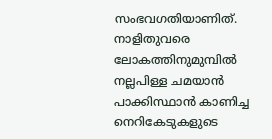സംഭവഗതിയാണിത്. നാളിതുവരെ ലോകത്തിനുമുമ്പില്‍ നല്ലപിള്ള ചമയാന്‍ പാക്കിസ്ഥാന്‍ കാണിച്ച നെറികേടുകളുടെ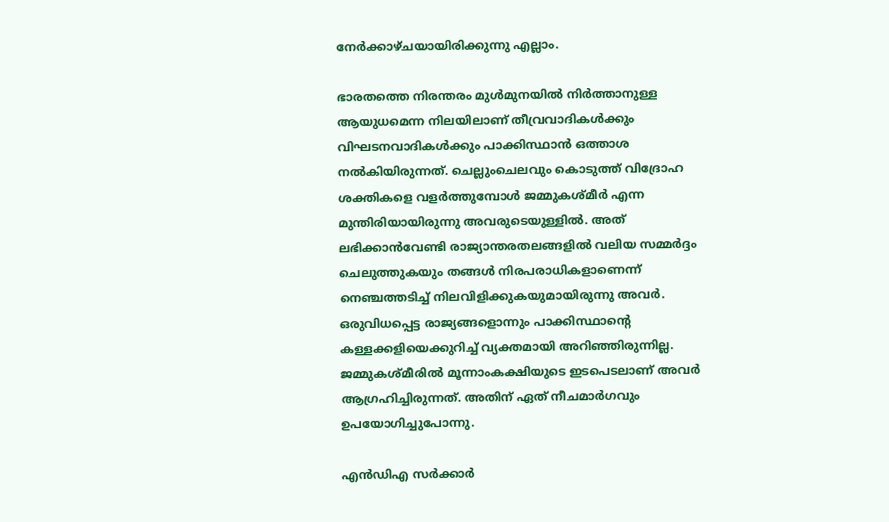നേര്‍ക്കാഴ്ചയായിരിക്കുന്നു എല്ലാം.

ഭാരതത്തെ നിരന്തരം മുള്‍മുനയില്‍ നിര്‍ത്താനുള്ള ആയുധമെന്ന നിലയിലാണ് തീവ്രവാദികള്‍ക്കും വിഘടനവാദികള്‍ക്കും പാക്കിസ്ഥാന്‍ ഒത്താശ നല്‍കിയിരുന്നത്. ചെല്ലുംചെലവും കൊടുത്ത് വിദ്രോഹ ശക്തികളെ വളര്‍ത്തുമ്പോള്‍ ജമ്മുകശ്മീര്‍ എന്ന മുന്തിരിയായിരുന്നു അവരുടെയുള്ളില്‍. അത് ലഭിക്കാന്‍വേണ്ടി രാജ്യാന്തരതലങ്ങളില്‍ വലിയ സമ്മര്‍ദ്ദം ചെലുത്തുകയും തങ്ങള്‍ നിരപരാധികളാണെന്ന് നെഞ്ചത്തടിച്ച് നിലവിളിക്കുകയുമായിരുന്നു അവര്‍. ഒരുവിധപ്പെട്ട രാജ്യങ്ങളൊന്നും പാക്കിസ്ഥാന്റെ കള്ളക്കളിയെക്കുറിച്ച് വ്യക്തമായി അറിഞ്ഞിരുന്നില്ല. ജമ്മുകശ്മീരില്‍ മൂന്നാംകക്ഷിയുടെ ഇടപെടലാണ് അവര്‍ ആഗ്രഹിച്ചിരുന്നത്. അതിന് ഏത് നീചമാര്‍ഗവും ഉപയോഗിച്ചുപോന്നു.

എന്‍ഡിഎ സര്‍ക്കാര്‍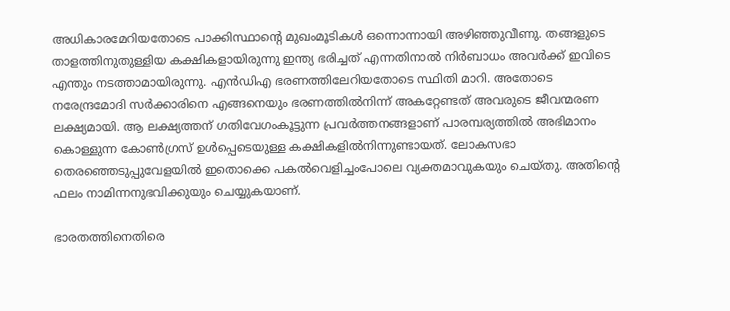അധികാരമേറിയതോടെ പാക്കിസ്ഥാന്റെ മുഖംമൂടികള്‍ ഒന്നൊന്നായി അഴിഞ്ഞുവീണു. തങ്ങളുടെ താളത്തിനുതുള്ളിയ കക്ഷികളായിരുന്നു ഇന്ത്യ ഭരിച്ചത് എന്നതിനാല്‍ നിര്‍ബാധം അവര്‍ക്ക് ഇവിടെ എന്തും നടത്താമായിരുന്നു. എന്‍ഡിഎ ഭരണത്തിലേറിയതോടെ സ്ഥിതി മാറി. അതോടെ നരേന്ദ്രമോദി സര്‍ക്കാരിനെ എങ്ങനെയും ഭരണത്തില്‍നിന്ന് അകറ്റേണ്ടത് അവരുടെ ജീവന്മരണ ലക്ഷ്യമായി. ആ ലക്ഷ്യത്തന് ഗതിവേഗംകൂട്ടുന്ന പ്രവര്‍ത്തനങ്ങളാണ് പാരമ്പര്യത്തില്‍ അഭിമാനം കൊള്ളുന്ന കോണ്‍ഗ്രസ് ഉള്‍പ്പെടെയുള്ള കക്ഷികളില്‍നിന്നുണ്ടായത്. ലോകസഭാ തെരഞ്ഞെടുപ്പുവേളയില്‍ ഇതൊക്കെ പകല്‍വെളിച്ചംപോലെ വ്യക്തമാവുകയും ചെയ്തു. അതിന്റെ ഫലം നാമിന്നനുഭവിക്കുയും ചെയ്യുകയാണ്.

ഭാരതത്തിനെതിരെ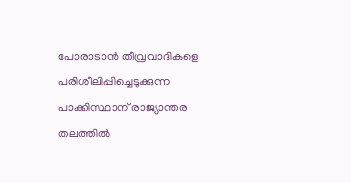പോരാടാന്‍ തീവ്രവാദികളെ പരിശീലിപ്പിച്ചെടുക്കുന്ന പാക്കിസ്ഥാന് രാജ്യാന്തര തലത്തില്‍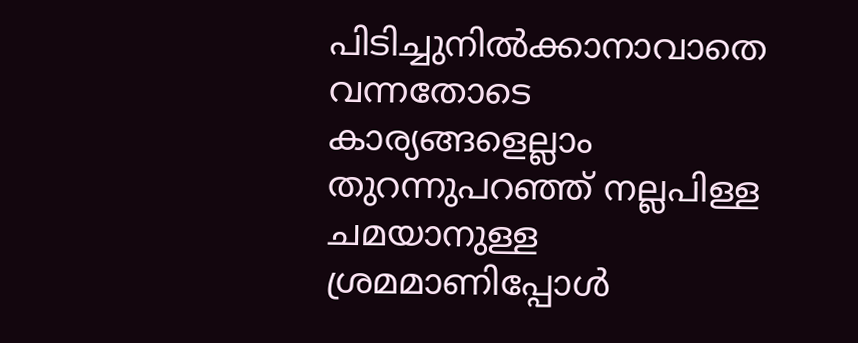പിടിച്ചുനില്‍ക്കാനാവാതെ വന്നതോടെ കാര്യങ്ങളെല്ലാം തുറന്നുപറഞ്ഞ് നല്ലപിള്ള ചമയാനുള്ള ശ്രമമാണിപ്പോള്‍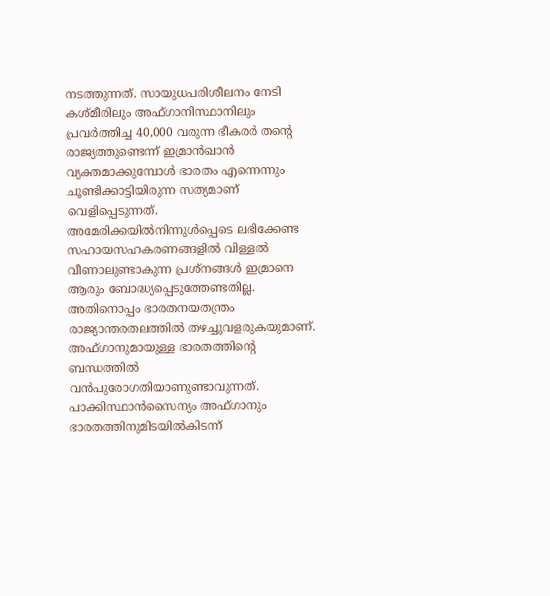നടത്തുന്നത്. സായുധപരിശീലനം നേടി കശ്മീരിലും അഫ്ഗാനിസ്ഥാനിലും പ്രവര്‍ത്തിച്ച 40,000 വരുന്ന ഭീകരര്‍ തന്റെ രാജ്യത്തുണ്ടെന്ന് ഇമ്രാന്‍ഖാന്‍ വ്യക്തമാക്കുമ്പോള്‍ ഭാരതം എന്നെന്നും ചൂണ്ടിക്കാട്ടിയിരുന്ന സത്യമാണ് വെളിപ്പെടുന്നത്. അമേരിക്കയില്‍നിന്നുള്‍പ്പെടെ ലഭിക്കേണ്ട സഹായസഹകരണങ്ങളില്‍ വിള്ളല്‍ വീണാലുണ്ടാകുന്ന പ്രശ്‌നങ്ങള്‍ ഇമ്രാനെ ആരും ബോദ്ധ്യപ്പെടുത്തേണ്ടതില്ല. അതിനൊപ്പം ഭാരതനയതന്ത്രം രാജ്യാന്തരതലത്തില്‍ തഴച്ചുവളരുകയുമാണ്. അഫ്ഗാനുമായുള്ള ഭാരതത്തിന്റെ ബന്ധത്തില്‍ വന്‍പുരോഗതിയാണുണ്ടാവുന്നത്. പാക്കിസ്ഥാന്‍സൈന്യം അഫ്ഗാനും ഭാരതത്തിനുമിടയില്‍കിടന്ന്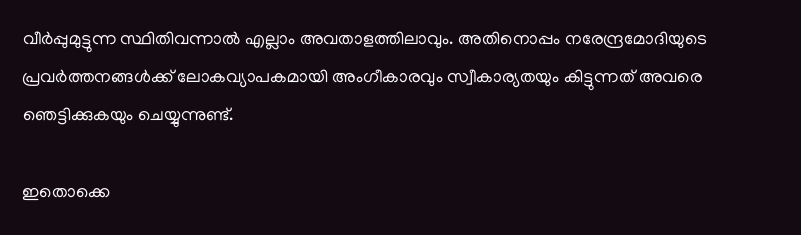വീര്‍പ്പുമുട്ടുന്ന സ്ഥിതിവന്നാല്‍ എല്ലാം അവതാളത്തിലാവും. അതിനൊപ്പം നരേന്ദ്രമോദിയുടെ പ്രവര്‍ത്തനങ്ങള്‍ക്ക് ലോകവ്യാപകമായി അംഗീകാരവും സ്വീകാര്യതയും കിട്ടുന്നത് അവരെ ഞെട്ടിക്കുകയും ചെയ്യുന്നുണ്ട്.

ഇതൊക്കെ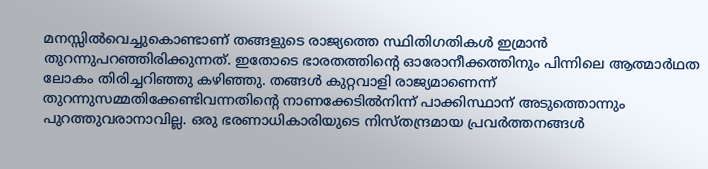മനസ്സില്‍വെച്ചുകൊണ്ടാണ് തങ്ങളുടെ രാജ്യത്തെ സ്ഥിതിഗതികള്‍ ഇമ്രാന്‍ തുറന്നുപറഞ്ഞിരിക്കുന്നത്. ഇതോടെ ഭാരതത്തിന്റെ ഓരോനീക്കത്തിനും പിന്നിലെ ആത്മാര്‍ഥത ലോകം തിരിച്ചറിഞ്ഞു കഴിഞ്ഞു. തങ്ങള്‍ കുറ്റവാളി രാജ്യമാണെന്ന് തുറന്നുസമ്മതിക്കേണ്ടിവന്നതിന്റെ നാണക്കേടില്‍നിന്ന് പാക്കിസ്ഥാന് അടുത്തൊന്നും പുറത്തുവരാനാവില്ല. ഒരു ഭരണാധികാരിയുടെ നിസ്തന്ദ്രമായ പ്രവര്‍ത്തനങ്ങള്‍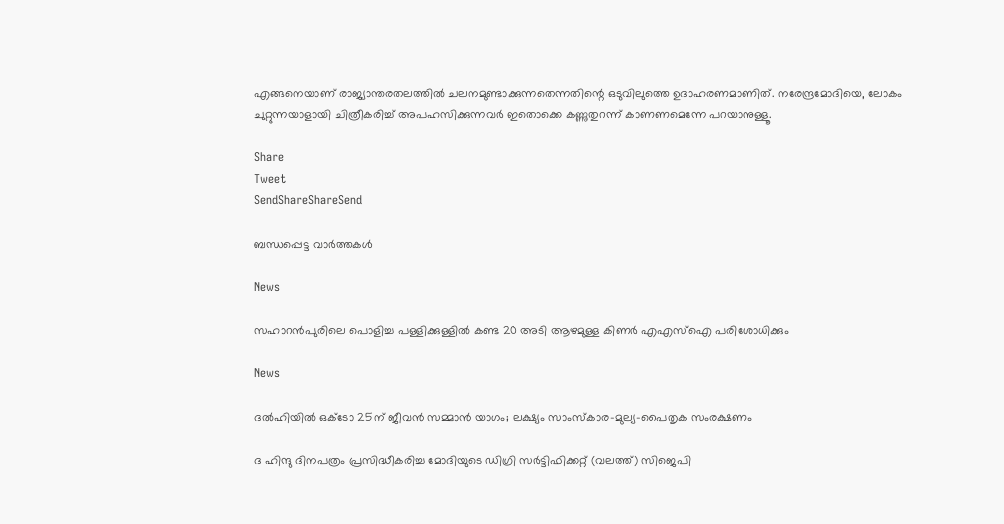എങ്ങനെയാണ് രാജ്യാന്തരതലത്തില്‍ ചലനമുണ്ടാക്കുന്നതെന്നതിന്റെ ഒടുവിലുത്തെ ഉദാഹരണമാണിത്. നരേന്ദ്രമോദിയെ, ലോകം ചുറ്റുന്നയാളായി ചിത്രീകരിച്ച് അപഹസിക്കുന്നവര്‍ ഇതൊക്കെ കണ്ണുതുറന്ന് കാണണമെന്നേ പറയാനുള്ളൂ.

Share
Tweet
SendShareShareSend

ബന്ധപ്പെട്ട വാര്‍ത്തകള്‍

News

സഹാറൻപുരിലെ പൊളിച്ച പള്ളിക്കുള്ളിൽ കണ്ട 20 അടി ആഴമുള്ള കിണർ എഎസ്‌ഐ പരിശോധിക്കും

News

ദൽഹിയിൽ ഒക്‌ടോ 25ന് ജീവൻ സമ്മാൻ യാഗം; ലക്ഷ്യം സാംസ്‌കാര-മുല്യ-പൈതൃക സംരക്ഷണം

ദ ഹിന്ദു ദിനപത്രം പ്രസിദ്ധീകരിച്ച മോദിയുടെ ഡിഗ്രി സര്‍ട്ടിഫിക്കറ്റ് (വലത്ത്) സിജെപി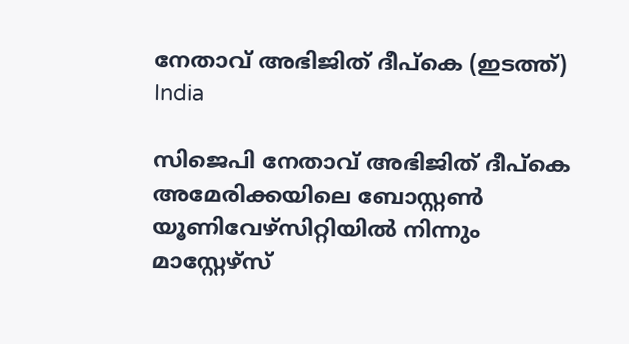നേതാവ് അഭിജിത് ദീപ്കെ (ഇടത്ത്)
India

സിജെപി നേതാവ് അഭിജിത് ദീപ്കെ അമേരിക്കയിലെ ബോസ്റ്റണ്‍ യൂണിവേഴ്സിറ്റിയില്‍ നിന്നും മാസ്റ്റേഴ്സ്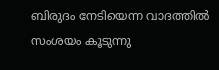ബിരുദം നേടിയെന്ന വാദത്തില്‍ സംശയം കൂടുന്നു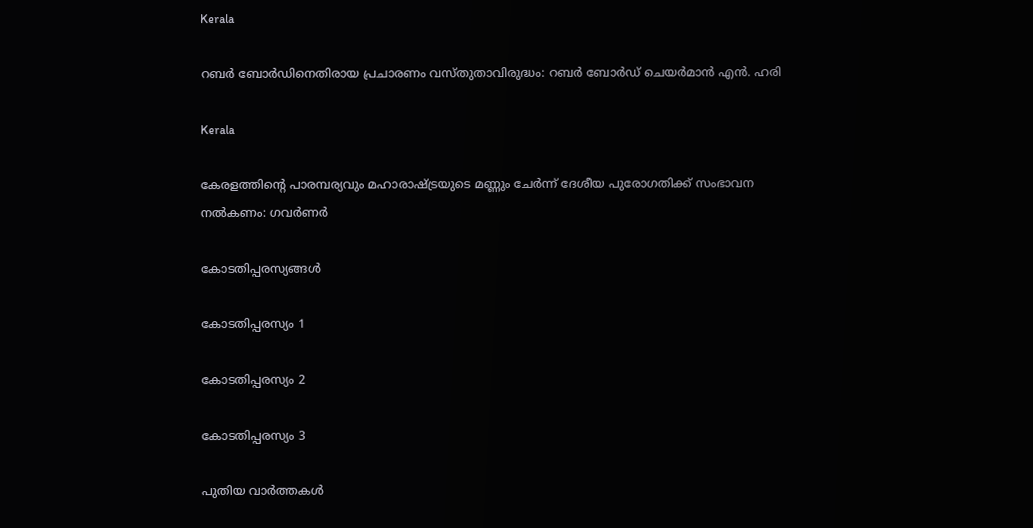Kerala

റബർ ബോർഡിനെതിരായ പ്രചാരണം വസ്തുതാവിരുദ്ധം: റബർ ബോർഡ് ചെയർമാൻ എൻ. ഹരി

Kerala

കേരളത്തിന്റെ പാരമ്പര്യവും മഹാരാഷ്‌ട്രയുടെ മണ്ണും ചേര്‍ന്ന് ദേശീയ പുരോഗതിക്ക് സംഭാവന നല്‍കണം: ഗവര്‍ണര്‍

കോടതിപ്പരസ്യങ്ങള്‍

കോടതിപ്പരസ്യം 1

കോടതിപ്പരസ്യം 2

കോടതിപ്പരസ്യം 3

പുതിയ വാര്‍ത്തകള്‍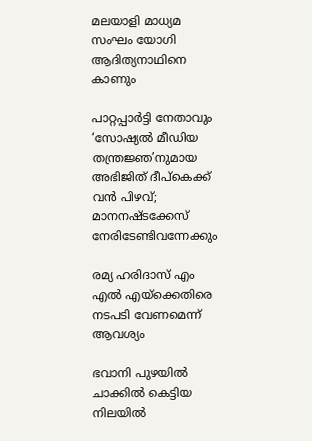മലയാളി മാധ്യമ സംഘം യോഗി ആദിത്യനാഥിനെ കാണും

പാറ്റപ്പാർട്ടി നേതാവും ‘സോഷ്യൽ മീഡിയ തന്ത്രജ്ഞ’നുമായ അഭിജിത് ദീപ്‌കെക്ക് വൻ പിഴവ്; മാനനഷ്ടക്കേസ് നേരിടേണ്ടിവന്നേക്കും

രമ്യ ഹരിദാസ് എം എല്‍ എയ്‌ക്കെതിരെ നടപടി വേണമെന്ന് ആവശ്യം

ഭവാനി പുഴയില്‍ ചാക്കില്‍ കെട്ടിയ നിലയില്‍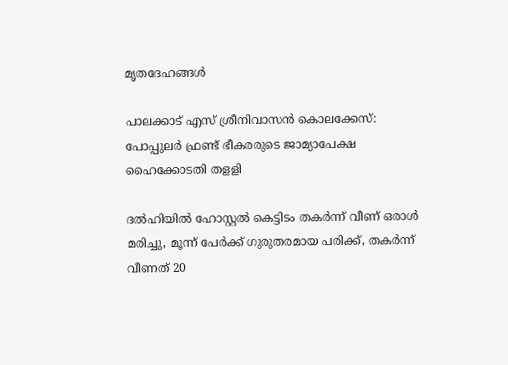മൃതദേഹങ്ങള്‍

പാലക്കാട് എസ് ശ്രീനിവാസന്‍ കൊലക്കേസ്: പോപ്പുലര്‍ ഫ്രണ്ട് ഭീകരരുടെ ജാമ്യാപേക്ഷ ഹൈക്കോടതി തളളി

ദല്‍ഹിയില്‍ ഹോസ്റ്റല്‍ കെട്ടിടം തകര്‍ന്ന് വീണ് ഒരാള്‍ മരിച്ചു, മൂന്ന് പേര്‍ക്ക് ഗുരുതരമായ പരിക്ക്, തകര്‍ന്ന് വീണത് 20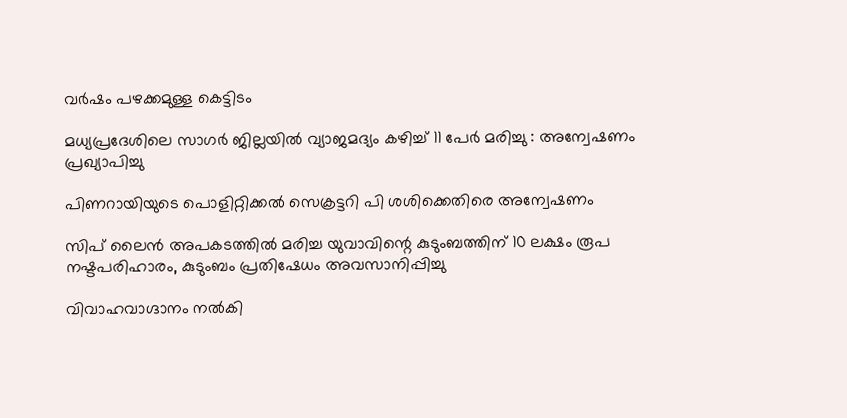വര്‍ഷം പഴക്കമുള്ള കെട്ടിടം

മധ്യപ്രദേശിലെ സാഗർ ജില്ലയിൽ വ്യാജമദ്യം കഴിച്ച് 11 പേർ മരിച്ചു : അന്വേഷണം പ്രഖ്യാപിച്ചു

പിണറായിയുടെ പൊളിറ്റിക്കല്‍ സെക്രട്ടറി പി ശശിക്കെതിരെ അന്വേഷണം

സിപ് ലൈന്‍ അപകടത്തില്‍ മരിച്ച യുവാവിന്റെ കുടുംബത്തിന് 10 ലക്ഷം രൂപ നഷ്ടപരിഹാരം, കുടുംബം പ്രതിഷേധം അവസാനിപ്പിച്ചു

വിവാഹവാഗ്ദാനം നല്‍കി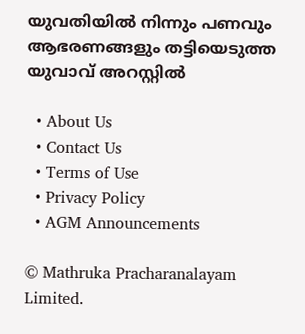യുവതിയില്‍ നിന്നും പണവും ആഭരണങ്ങളും തട്ടിയെടുത്ത യുവാവ് അറസ്റ്റില്‍

  • About Us
  • Contact Us
  • Terms of Use
  • Privacy Policy
  • AGM Announcements

© Mathruka Pracharanalayam Limited.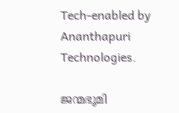Tech-enabled by Ananthapuri Technologies.

ജന്മഭൂമി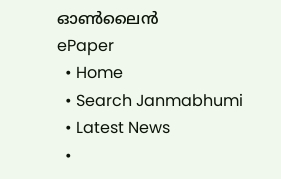ഓണ്‍ലൈന്‍
ePaper
  • Home
  • Search Janmabhumi
  • Latest News
  •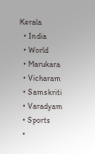Kerala
  • India
  • World
  • Marukara
  • Vicharam
  • Samskriti
  • Varadyam
  • Sports
  •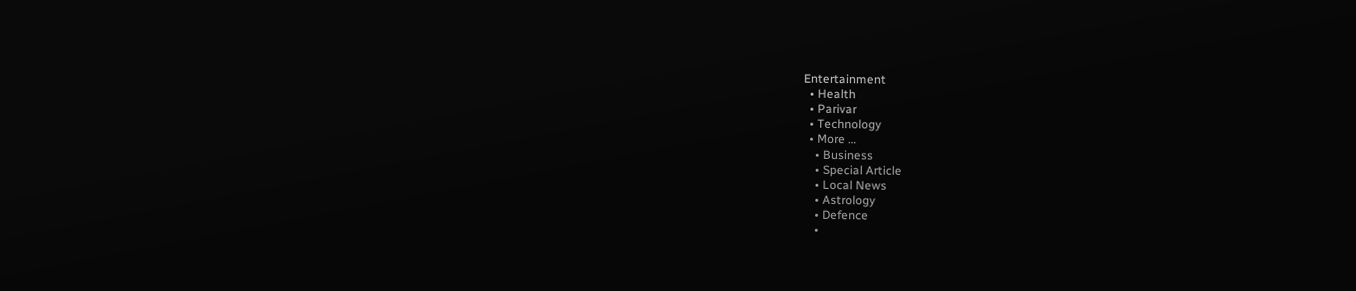Entertainment
  • Health
  • Parivar
  • Technology
  • More …
    • Business
    • Special Article
    • Local News
    • Astrology
    • Defence
    •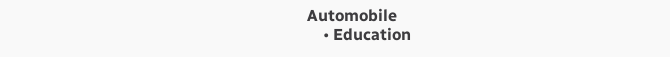Automobile
    • Education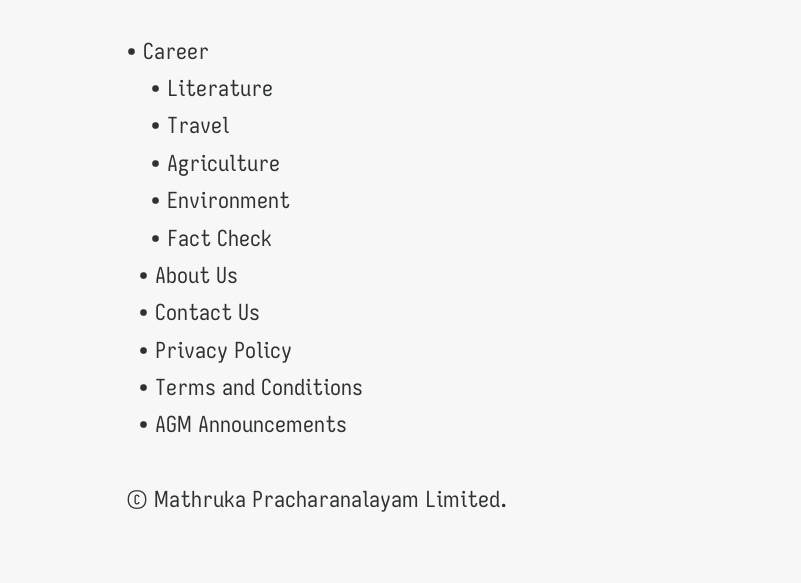• Career
    • Literature
    • Travel
    • Agriculture
    • Environment
    • Fact Check
  • About Us
  • Contact Us
  • Privacy Policy
  • Terms and Conditions
  • AGM Announcements

© Mathruka Pracharanalayam Limited.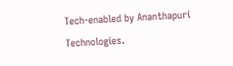Tech-enabled by Ananthapuri Technologies.